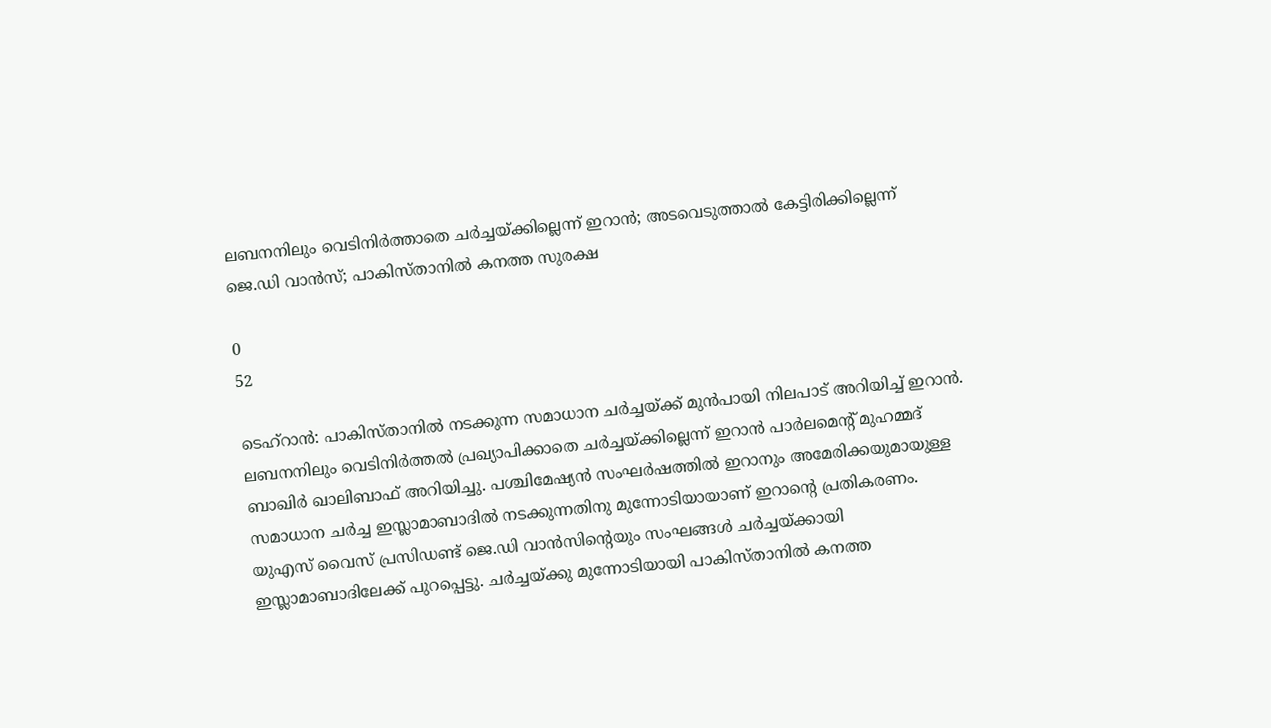ലബനനിലും വെടിനിര്‍ത്താതെ ചര്‍ച്ചയ്ക്കില്ലെന്ന് ഇറാന്‍; അടവെടുത്താല്‍ കേട്ടിരിക്കില്ലെന്ന് ജെ.ഡി വാന്‍സ്; പാകിസ്താനില്‍ കനത്ത സുരക്ഷ

0
52

ടെഹ്‌റാന്‍: പാകിസ്താനില്‍ നടക്കുന്ന സമാധാന ചര്‍ച്ചയ്ക്ക് മുന്‍പായി നിലപാട് അറിയിച്ച് ഇറാന്‍. ലബനനിലും വെടിനിര്‍ത്തല്‍ പ്രഖ്യാപിക്കാതെ ചര്‍ച്ചയ്ക്കില്ലെന്ന് ഇറാന്‍ പാര്‍ലമെന്റ് മുഹമ്മദ് ബാഖിര്‍ ഖാലിബാഫ് അറിയിച്ചു. പശ്ചിമേഷ്യന്‍ സംഘര്‍ഷത്തില്‍ ഇറാനും അമേരിക്കയുമായുള്ള സമാധാന ചര്‍ച്ച ഇസ്ലാമാബാദില്‍ നടക്കുന്നതിനു മുന്നോടിയായാണ് ഇറാന്റെ പ്രതികരണം. യുഎസ് വൈസ് പ്രസിഡണ്ട് ജെ.ഡി വാന്‍സിന്റെയും സംഘങ്ങള്‍ ചര്‍ച്ചയ്ക്കായി ഇസ്ലാമാബാദിലേക്ക് പുറപ്പെട്ടു. ചര്‍ച്ചയ്ക്കു മുന്നോടിയായി പാകിസ്താനില്‍ കനത്ത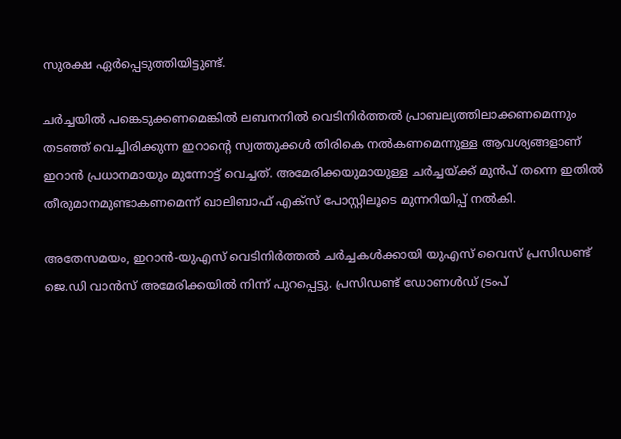സുരക്ഷ ഏര്‍പ്പെടുത്തിയിട്ടുണ്ട്.

ചര്‍ച്ചയില്‍ പങ്കെടുക്കണമെങ്കില്‍ ലബനനില്‍ വെടിനിര്‍ത്തല്‍ പ്രാബല്യത്തിലാക്കണമെന്നും തടഞ്ഞ് വെച്ചിരിക്കുന്ന ഇറാന്റെ സ്വത്തുക്കള്‍ തിരികെ നല്‍കണമെന്നുള്ള ആവശ്യങ്ങളാണ് ഇറാന്‍ പ്രധാനമായും മുന്നോട്ട് വെച്ചത്. അമേരിക്കയുമായുള്ള ചര്‍ച്ചയ്ക്ക് മുന്‍പ് തന്നെ ഇതില്‍ തീരുമാനമുണ്ടാകണമെന്ന് ഖാലിബാഫ് എക്‌സ് പോസ്റ്റിലൂടെ മുന്നറിയിപ്പ് നല്‍കി.

അതേസമയം, ഇറാന്‍-യുഎസ് വെടിനിര്‍ത്തല്‍ ചര്‍ച്ചകള്‍ക്കായി യുഎസ് വൈസ് പ്രസിഡണ്ട് ജെ.ഡി വാന്‍സ് അമേരിക്കയില്‍ നിന്ന് പുറപ്പെട്ടു. പ്രസിഡണ്ട് ഡോണള്‍ഡ് ട്രംപ്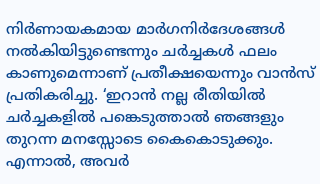നിര്‍ണായകമായ മാര്‍ഗനിര്‍ദേശങ്ങള്‍ നല്‍കിയിട്ടുണ്ടെന്നും ചര്‍ച്ചകള്‍ ഫലം കാണുമെന്നാണ് പ്രതീക്ഷയെന്നും വാന്‍സ് പ്രതികരിച്ചു. ‘ഇറാന്‍ നല്ല രീതിയില്‍ ചര്‍ച്ചകളില്‍ പങ്കെടുത്താല്‍ ഞങ്ങളും തുറന്ന മനസ്സോടെ കൈകൊടുക്കും. എന്നാല്‍, അവര്‍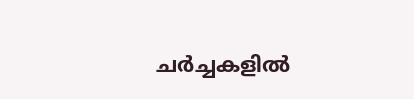ചര്‍ച്ചകളില്‍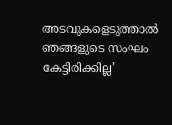അടവുകളെടുത്താല്‍ ഞങ്ങളുടെ സംഘം കേട്ടിരിക്കില്ല’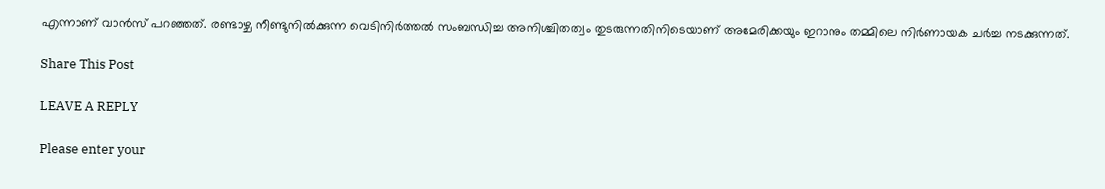എന്നാണ് വാന്‍സ് പറഞ്ഞത്. രണ്ടാഴ്ച നീണ്ടുനില്‍ക്കുന്ന വെടിനിര്‍ത്തല്‍ സംബന്ധിച്ച അനിശ്ചിതത്വം തുടരുന്നതിനിടെയാണ് അമേരിക്കയും ഇറാനും തമ്മിലെ നിര്‍ണായക ചര്‍ച്ച നടക്കുന്നത്.

Share This Post

LEAVE A REPLY

Please enter your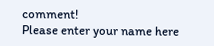comment!
Please enter your name here